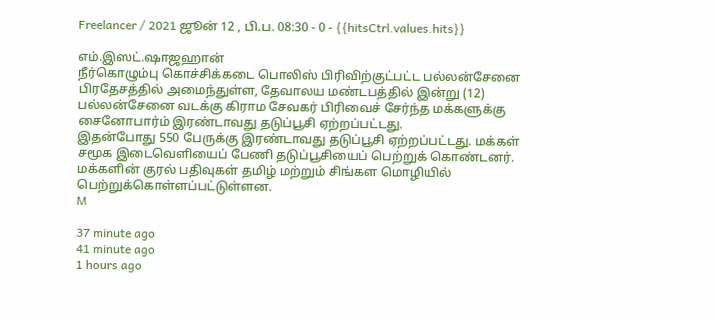Freelancer / 2021 ஜூன் 12 , பி.ப. 08:30 - 0 - {{hitsCtrl.values.hits}}

எம்.இஸட்.ஷாஜஹான்
நீர்கொழும்பு கொச்சிக்கடை பொலிஸ் பிரிவிற்குட்பட்ட பல்லன்சேனை பிரதேசத்தில் அமைந்துள்ள, தேவாலய மண்டபத்தில் இன்று (12) பல்லன்சேனை வடக்கு கிராம சேவகர் பிரிவைச் சேர்ந்த மக்களுக்கு சைனோபார்ம் இரண்டாவது தடுப்பூசி ஏற்றப்பட்டது.
இதன்போது 550 பேருக்கு இரண்டாவது தடுப்பூசி ஏற்றப்பட்டது. மக்கள் சமூக இடைவெளியைப் பேணி தடுப்பூசியைப் பெற்றுக் கொண்டனர்.
மக்களின் குரல் பதிவுகள் தமிழ் மற்றும் சிங்கள மொழியில் பெற்றுக்கொள்ளப்பட்டுள்ளன.
M

37 minute ago
41 minute ago
1 hours ago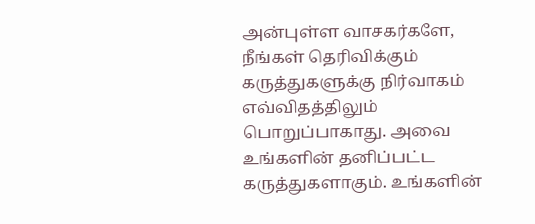அன்புள்ள வாசகர்களே,
நீங்கள் தெரிவிக்கும் கருத்துகளுக்கு நிர்வாகம் எவ்விதத்திலும் பொறுப்பாகாது. அவை உங்களின் தனிப்பட்ட கருத்துகளாகும். உங்களின்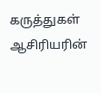கருத்துகள் ஆசிரியரின்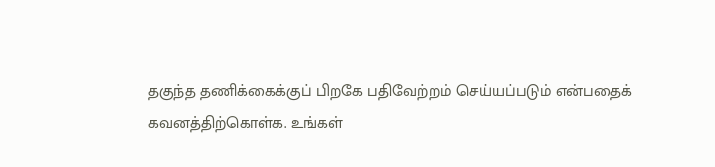தகுந்த தணிக்கைக்குப் பிறகே பதிவேற்றம் செய்யப்படும் என்பதைக் கவனத்திற்கொள்க. உங்கள்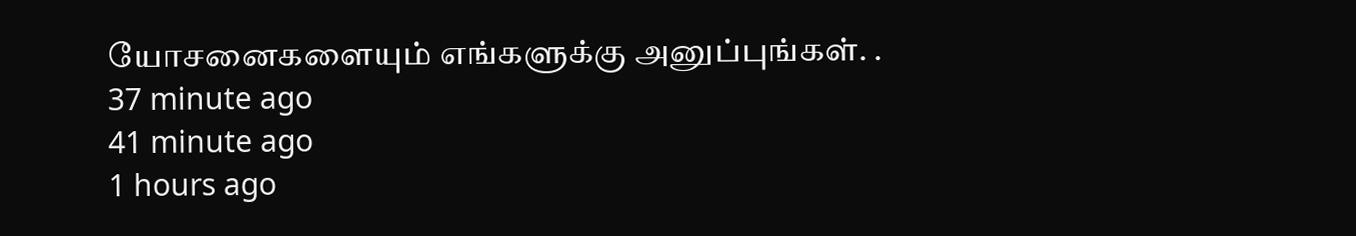யோசனைகளையும் எங்களுக்கு அனுப்புங்கள். .
37 minute ago
41 minute ago
1 hours ago